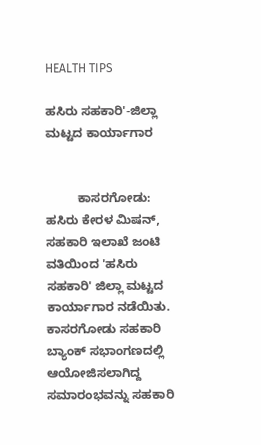HEALTH TIPS

ಹಸಿರು ಸಹಕಾರಿ'-ಜಿಲ್ಲಾ ಮಟ್ಟದ ಕಾರ್ಯಾಗಾರ


         ಕಾಸರಗೋಡು: ಹಸಿರು ಕೇರಳ ಮಿಷನ್, ಸಹಕಾರಿ ಇಲಾಖೆ ಜಂಟಿ ವತಿಯಿಂದ 'ಹಸಿರು ಸಹಕಾರಿ' ಜಿಲ್ಲಾ ಮಟ್ಟದ ಕಾರ್ಯಾಗಾರ ನಡೆಯಿತು. ಕಾಸರಗೋಡು ಸಹಕಾರಿ ಬ್ಯಾಂಕ್ ಸಭಾಂಗಣದಲ್ಲಿ ಆಯೋಜಿಸಲಾಗಿದ್ದ ಸಮಾರಂಭವನ್ನು ಸಹಕಾರಿ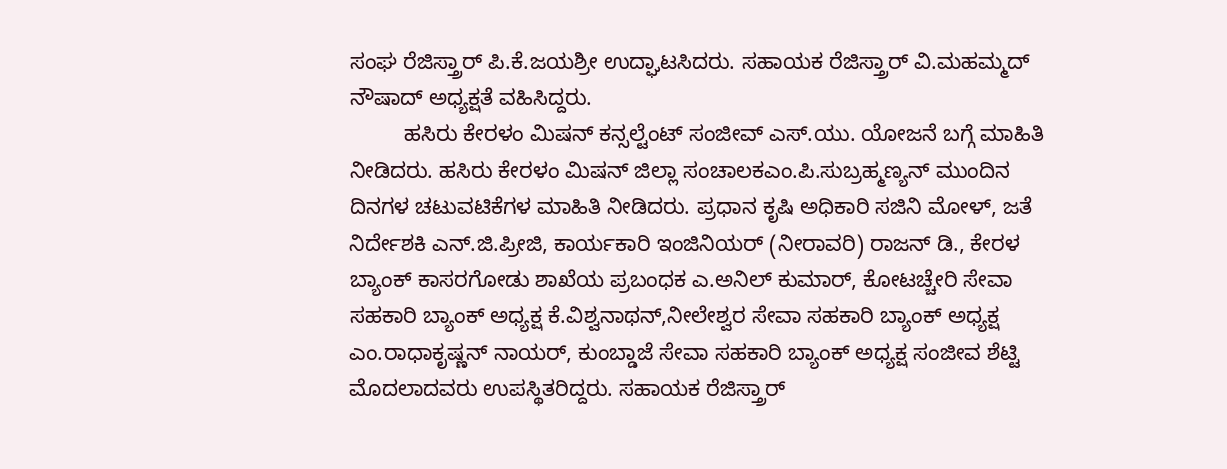ಸಂಘ ರೆಜಿಸ್ತ್ರಾರ್ ಪಿ.ಕೆ.ಜಯಶ್ರೀ ಉದ್ಘಾಟಸಿದರು. ಸಹಾಯಕ ರೆಜಿಸ್ತ್ರಾರ್ ವಿ.ಮಹಮ್ಮದ್ ನೌಷಾದ್ ಅಧ್ಯಕ್ಷತೆ ವಹಿಸಿದ್ದರು.
         ಹಸಿರು ಕೇರಳಂ ಮಿಷನ್ ಕನ್ಸಲ್ಟೆಂಟ್ ಸಂಜೀವ್ ಎಸ್.ಯು. ಯೋಜನೆ ಬಗ್ಗೆ ಮಾಹಿತಿ ನೀಡಿದರು. ಹಸಿರು ಕೇರಳಂ ಮಿಷನ್ ಜಿಲ್ಲಾ ಸಂಚಾಲಕಎಂ.ಪಿ.ಸುಬ್ರಹ್ಮಣ್ಯನ್ ಮುಂದಿನ ದಿನಗಳ ಚಟುವಟಿಕೆಗಳ ಮಾಹಿತಿ ನೀಡಿದರು. ಪ್ರಧಾನ ಕೃಷಿ ಅಧಿಕಾರಿ ಸಜಿನಿ ಮೋಳ್, ಜತೆ ನಿರ್ದೇಶಕಿ ಎನ್.ಜಿ.ಪ್ರೀಜಿ, ಕಾರ್ಯಕಾರಿ ಇಂಜಿನಿಯರ್ (ನೀರಾವರಿ) ರಾಜನ್ ಡಿ., ಕೇರಳ ಬ್ಯಾಂಕ್ ಕಾಸರಗೋಡು ಶಾಖೆಯ ಪ್ರಬಂಧಕ ಎ.ಅನಿಲ್ ಕುಮಾರ್, ಕೋಟಚ್ಚೇರಿ ಸೇವಾ ಸಹಕಾರಿ ಬ್ಯಾಂಕ್ ಅಧ್ಯಕ್ಷ ಕೆ.ವಿಶ್ವನಾಥನ್,ನೀಲೇಶ್ವರ ಸೇವಾ ಸಹಕಾರಿ ಬ್ಯಾಂಕ್ ಅಧ್ಯಕ್ಷ ಎಂ.ರಾಧಾಕೃಷ್ಣನ್ ನಾಯರ್, ಕುಂಬ್ಡಾಜೆ ಸೇವಾ ಸಹಕಾರಿ ಬ್ಯಾಂಕ್ ಅಧ್ಯಕ್ಷ ಸಂಜೀವ ಶೆಟ್ಟಿ ಮೊದಲಾದವರು ಉಪಸ್ಥಿತರಿದ್ದರು. ಸಹಾಯಕ ರೆಜಿಸ್ತ್ರಾರ್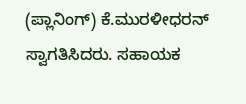(ಪ್ಲಾನಿಂಗ್) ಕೆ.ಮುರಳೀಧರನ್ ಸ್ವಾಗತಿಸಿದರು. ಸಹಾಯಕ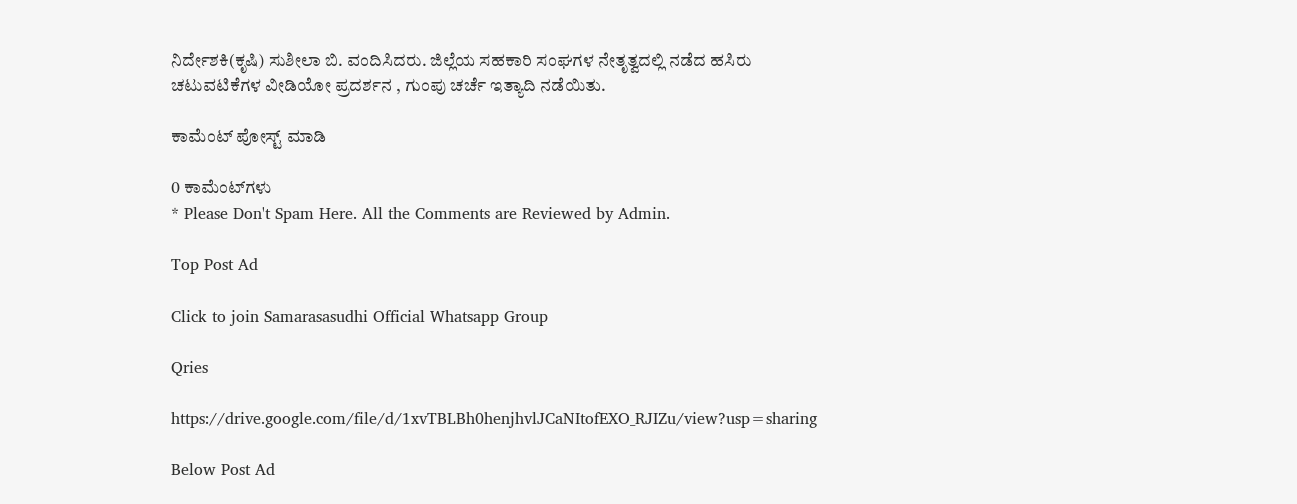ನಿರ್ದೇಶಕಿ(ಕೃಷಿ) ಸುಶೀಲಾ ಬಿ. ವಂದಿಸಿದರು. ಜಿಲ್ಲೆಯ ಸಹಕಾರಿ ಸಂಘಗಳ ನೇತೃತ್ವದಲ್ಲಿ ನಡೆದ ಹಸಿರು ಚಟುವಟಿಕೆಗಳ ವೀಡಿಯೋ ಪ್ರದರ್ಶನ , ಗುಂಪು ಚರ್ಚೆ ಇತ್ಯಾದಿ ನಡೆಯಿತು.

ಕಾಮೆಂಟ್‌‌ ಪೋಸ್ಟ್‌ ಮಾಡಿ

0 ಕಾಮೆಂಟ್‌ಗಳು
* Please Don't Spam Here. All the Comments are Reviewed by Admin.

Top Post Ad

Click to join Samarasasudhi Official Whatsapp Group

Qries

https://drive.google.com/file/d/1xvTBLBh0henjhvlJCaNItofEXO_RJIZu/view?usp=sharing

Below Post Ad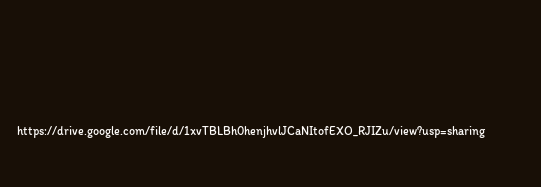https://drive.google.com/file/d/1xvTBLBh0henjhvlJCaNItofEXO_RJIZu/view?usp=sharing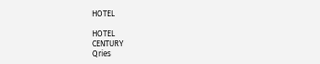HOTEL

HOTEL
CENTURY
Qries